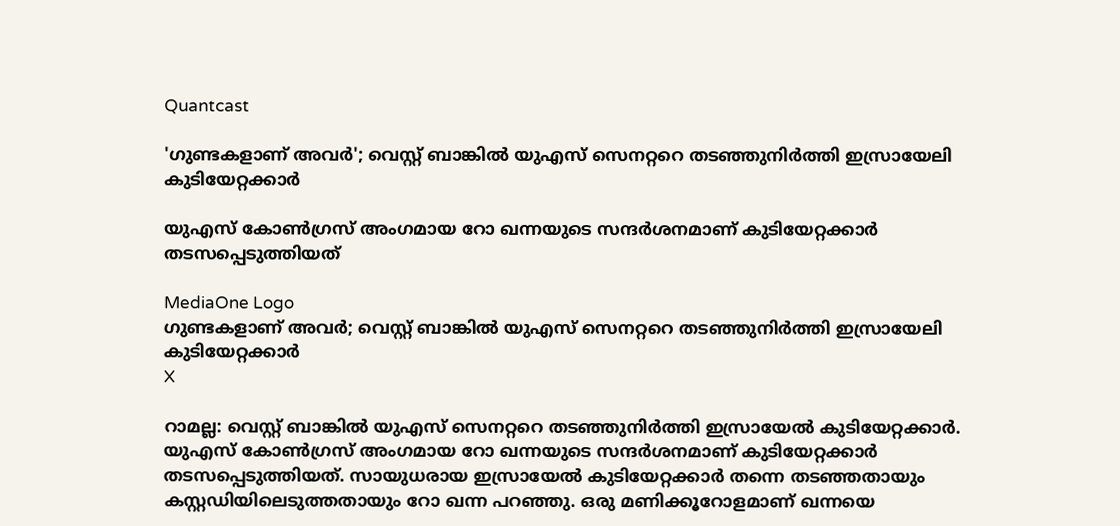Quantcast

'ഗുണ്ടകളാണ് അവര്‍'; വെസ്റ്റ് ബാങ്കില്‍ യുഎസ് സെനറ്ററെ തടഞ്ഞുനിര്‍ത്തി ഇസ്രായേലി കുടിയേറ്റക്കാര്‍

യുഎസ് കോണ്‍ഗ്രസ് അംഗമായ റോ ഖന്നയുടെ സന്ദര്‍ശനമാണ് കുടിയേറ്റക്കാര്‍ തടസപ്പെടുത്തിയത്

MediaOne Logo
ഗുണ്ടകളാണ് അവര്‍; വെസ്റ്റ് ബാങ്കില്‍ യുഎസ് സെനറ്ററെ തടഞ്ഞുനിര്‍ത്തി ഇസ്രായേലി കുടിയേറ്റക്കാര്‍
X

റാമല്ല: വെസ്റ്റ് ബാങ്കില്‍ യുഎസ് സെനറ്ററെ തടഞ്ഞുനിര്‍ത്തി ഇസ്രായേല്‍ കുടിയേറ്റക്കാര്‍. യുഎസ് കോണ്‍ഗ്രസ് അംഗമായ റോ ഖന്നയുടെ സന്ദര്‍ശനമാണ് കുടിയേറ്റക്കാര്‍ തടസപ്പെടുത്തിയത്. സായുധരായ ഇസ്രായേല്‍ കുടിയേറ്റക്കാര്‍ തന്നെ തടഞ്ഞതായും കസ്റ്റഡിയിലെടുത്തതായും റോ ഖന്ന പറഞ്ഞു. ഒരു മണിക്കൂറോളമാണ് ഖന്നയെ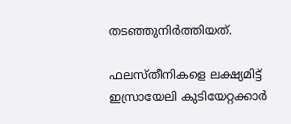തടഞ്ഞുനിര്‍ത്തിയത്.

ഫലസ്തീനികളെ ലക്ഷ്യമിട്ട് ഇസ്രായേലി കുടിയേറ്റക്കാര്‍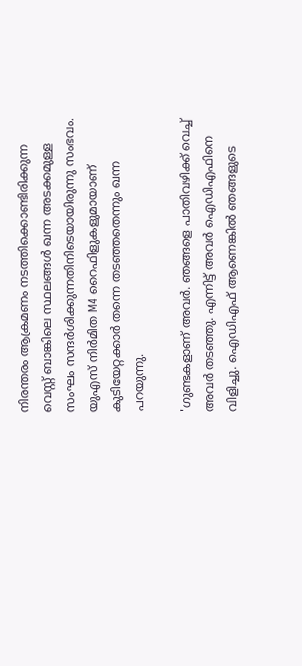നിരന്തരം ആക്രമണം നടത്തിക്കൊണ്ടിരിക്കുന്ന വെസ്റ്റ് ബാങ്കിലെ സ്ഥലങ്ങള്‍ ഖന്ന അടക്കമുള്ള സംഘം സന്ദര്‍ശിക്കുന്നതിനിടെയായിരുന്നു സംഭവം. യുഎസ് നിര്‍മിത M4 റൈഫിളുകളുമായാണ് കുടിയേറ്റക്കാര്‍ തന്നെ തടഞ്ഞതെന്നും ഖന്ന പറയുന്നു.

'ഗുണ്ടകളാണ് അവര്‍. ഞങ്ങളെ പാതിവഴിക്ക് വെച്ച് അവര്‍ തടഞ്ഞു. എന്നിട്ട് അവര്‍ ഐഡിഎഫിനെ വിളിച്ചു. ഐഡിഎഫ് ആണെങ്കില്‍ ഞങ്ങളുടെ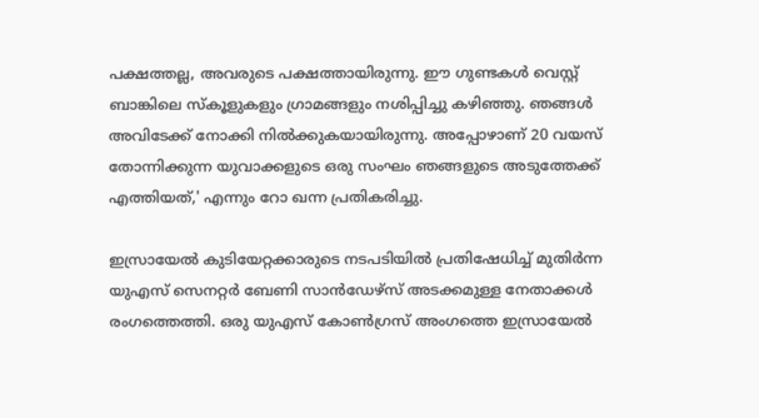പക്ഷത്തല്ല, അവരുടെ പക്ഷത്തായിരുന്നു. ഈ ഗുണ്ടകള്‍ വെസ്റ്റ് ബാങ്കിലെ സ്‌കൂളുകളും ഗ്രാമങ്ങളും നശിപ്പിച്ചു കഴിഞ്ഞു. ഞങ്ങള്‍ അവിടേക്ക് നോക്കി നില്‍ക്കുകയായിരുന്നു. അപ്പോഴാണ് 20 വയസ് തോന്നിക്കുന്ന യുവാക്കളുടെ ഒരു സംഘം ഞങ്ങളുടെ അടുത്തേക്ക് എത്തിയത്,' എന്നും റോ ഖന്ന പ്രതികരിച്ചു.

ഇസ്രായേല്‍ കുടിയേറ്റക്കാരുടെ നടപടിയില്‍ പ്രതിഷേധിച്ച് മുതിര്‍ന്ന യുഎസ് സെനറ്റര്‍ ബേണി സാന്‍ഡേഴ്സ് അടക്കമുള്ള നേതാക്കള്‍ രംഗത്തെത്തി. ഒരു യുഎസ് കോണ്‍ഗ്രസ് അംഗത്തെ ഇസ്രായേല്‍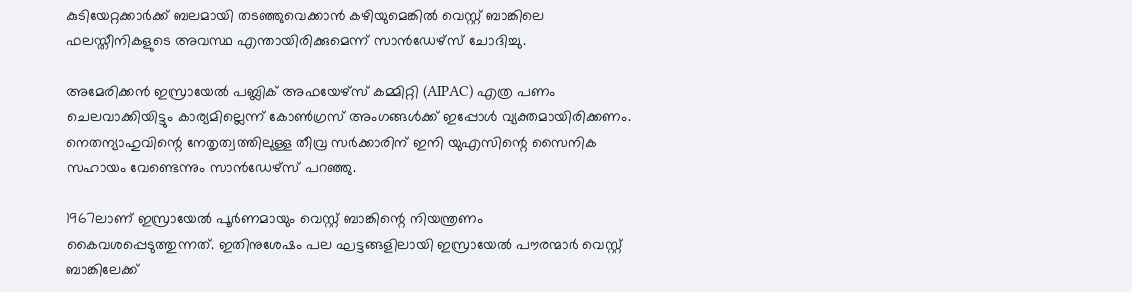കുടിയേറ്റക്കാര്‍ക്ക് ബലമായി തടഞ്ഞുവെക്കാന്‍ കഴിയുമെങ്കില്‍ വെസ്റ്റ് ബാങ്കിലെ ഫലസ്തീനികളുടെ അവസ്ഥ എന്തായിരിക്കുമെന്ന് സാന്‍ഡേഴ്സ് ചോദിച്ചു.

അമേരിക്കന്‍ ഇസ്രായേല്‍ പബ്ലിക് അഫയേഴ്സ് കമ്മിറ്റി (AIPAC) എത്ര പണം ചെലവാക്കിയിട്ടും കാര്യമില്ലെന്ന് കോണ്‍ഗ്രസ് അംഗങ്ങള്‍ക്ക് ഇപ്പോള്‍ വ്യക്തമായിരിക്കണം. നെതന്യാഹുവിന്റെ നേതൃത്വത്തിലുള്ള തീവ്ര സര്‍ക്കാരിന് ഇനി യുഎസിന്റെ സൈനിക സഹായം വേണ്ടെന്നും സാന്‍ഡേഴ്സ് പറഞ്ഞു.

1967ലാണ് ഇസ്രായേല്‍ പൂര്‍ണമായും വെസ്റ്റ് ബാങ്കിന്റെ നിയന്ത്രണം കൈവശപ്പെടുത്തുന്നത്. ഇതിനുശേഷം പല ഘട്ടങ്ങളിലായി ഇസ്രായേല്‍ പൗരന്മാര്‍ വെസ്റ്റ് ബാങ്കിലേക്ക്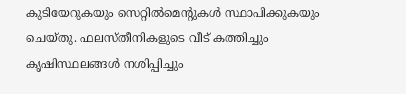കുടിയേറുകയും സെറ്റില്‍മെന്റുകള്‍ സ്ഥാപിക്കുകയും ചെയ്തു. ഫലസ്തീനികളുടെ വീട് കത്തിച്ചും കൃഷിസ്ഥലങ്ങള്‍ നശിപ്പിച്ചും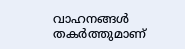വാഹനങ്ങള്‍ തകര്‍ത്തുമാണ്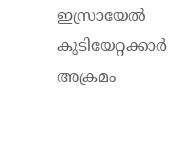ഇസ്രായേല്‍ കുടിയേറ്റക്കാര്‍ അക്രമം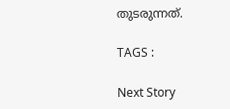തുടരുന്നത്.

TAGS :

Next Story